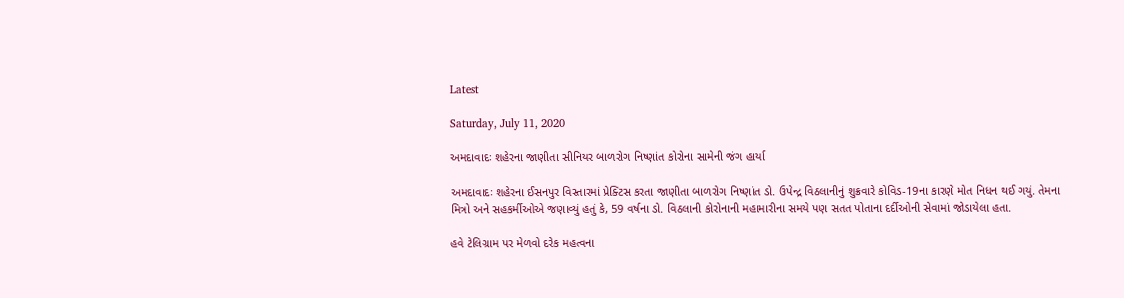Latest

Saturday, July 11, 2020

અમદાવાદઃ શહેરના જાણીતા સીનિયર બાળરોગ નિષ્ણાંત કોરોના સામેની જંગ હાર્યા

અમદાવાદઃ શહેરના ઈસનપુર વિસ્તારમાં પ્રેક્ટિસ કરતા જાણીતા બાળરોગ નિષ્ણાંત ડો. ઉપેન્દ્ર વિઠલાનીનું શુક્રવારે કોવિડ-19ના કારણે મોત નિધન થઈ ગયું. તેમના મિત્રો અને સહકર્મીઓએ જણાવ્યું હતું કે, 59 વર્ષના ડો. વિઠલાની કોરોનાની મહામારીના સમયે પણ સતત પોતાના દર્દીઓની સેવામાં જોડાયેલા હતા.

હવે ટેલિગ્રામ પર મેળવો દરેક મહત્વના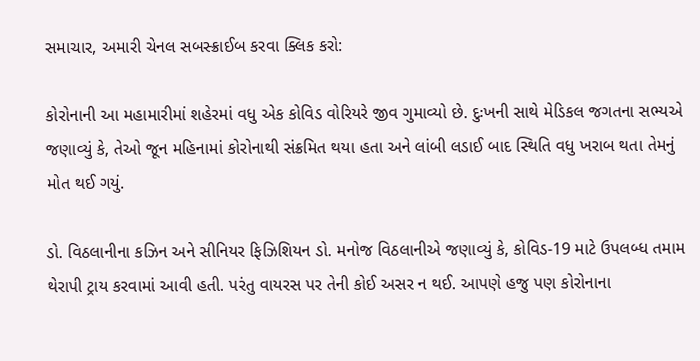સમાચાર, અમારી ચેનલ સબસ્ક્રાઈબ કરવા ક્લિક કરો:

કોરોનાની આ મહામારીમાં શહેરમાં વધુ એક કોવિડ વોરિયરે જીવ ગુમાવ્યો છે. દુઃખની સાથે મેડિકલ જગતના સભ્યએ જણાવ્યું કે, તેઓ જૂન મહિનામાં કોરોનાથી સંક્રમિત થયા હતા અને લાંબી લડાઈ બાદ સ્થિતિ વધુ ખરાબ થતા તેમનું મોત થઈ ગયું.

ડો. વિઠલાનીના કઝિન અને સીનિયર ફિઝિશિયન ડો. મનોજ વિઠલાનીએ જણાવ્યું કે, કોવિડ-19 માટે ઉપલબ્ધ તમામ થેરાપી ટ્રાય કરવામાં આવી હતી. પરંતુ વાયરસ પર તેની કોઈ અસર ન થઈ. આપણે હજુ પણ કોરોનાના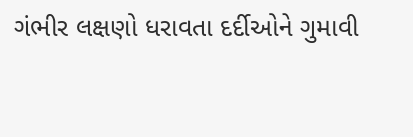ગંભીર લક્ષણો ધરાવતા દર્દીઓને ગુમાવી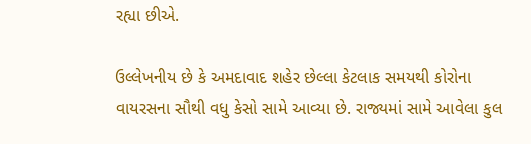રહ્યા છીએ.

ઉલ્લેખનીય છે કે અમદાવાદ શહેર છેલ્લા કેટલાક સમયથી કોરોના વાયરસના સૌથી વધુ કેસો સામે આવ્યા છે. રાજ્યમાં સામે આવેલા કુલ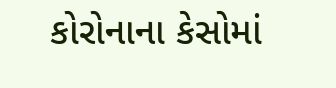કોરોનાના કેસોમાં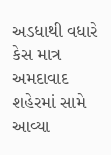અડધાથી વધારે કેસ માત્ર અમદાવાદ શહેરમાં સામે આવ્યા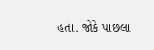હતા. જોકે પાછલા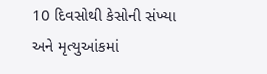10 દિવસોથી કેસોની સંખ્યા અને મૃત્યુઆંકમાં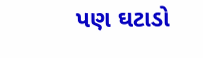પણ ઘટાડો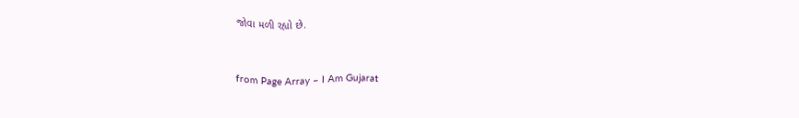જોવા મળી રહ્યો છે.



from Page Array – I Am Gujarat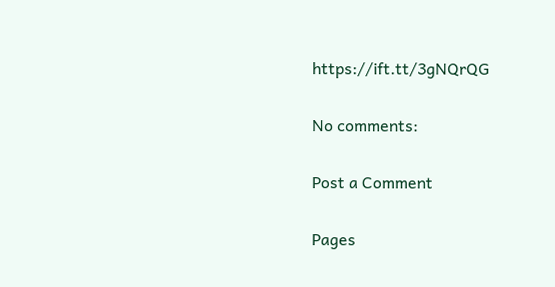https://ift.tt/3gNQrQG

No comments:

Post a Comment

Pages